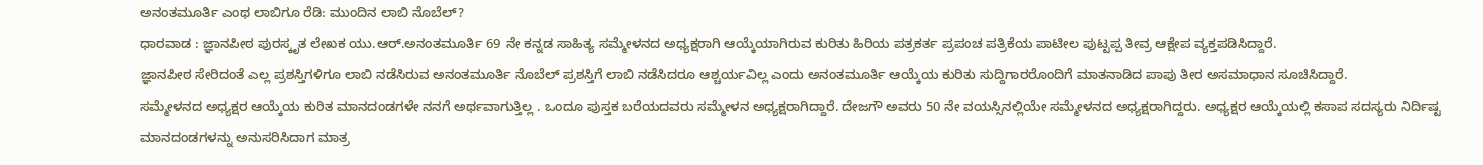ಅನಂತಮೂರ್ತಿ ಎಂಥ ಲಾಬಿಗೂ ರೆಡಿ: ಮುಂದಿನ ಲಾಬಿ ನೊಬೆಲ್?
ಧಾರವಾಡ : ಜ್ಞಾನಪೀಠ ಪುರಸ್ಕೃತ ಲೇಖಕ ಯು.ಆರ್.ಅನಂತಮೂರ್ತಿ 69 ನೇ ಕನ್ನಡ ಸಾಹಿತ್ಯ ಸಮ್ಮೇಳನದ ಅಧ್ಯಕ್ಷರಾಗಿ ಆಯ್ಕೆಯಾಗಿರುವ ಕುರಿತು ಹಿರಿಯ ಪತ್ರಕರ್ತ ಪ್ರಪಂಚ ಪತ್ರಿಕೆಯ ಪಾಟೀಲ ಪುಟ್ಟಪ್ಪ ತೀವ್ರ ಆಕ್ಷೇಪ ವ್ಯಕ್ತಪಡಿಸಿದ್ದಾರೆ.
ಜ್ಞಾನಪೀಠ ಸೇರಿದಂತೆ ಎಲ್ಲ ಪ್ರಶಸ್ತಿಗಳಿಗೂ ಲಾಬಿ ನಡೆಸಿರುವ ಅನಂತಮೂರ್ತಿ ನೊಬೆಲ್ ಪ್ರಶಸ್ತಿಗೆ ಲಾಬಿ ನಡೆಸಿದರೂ ಆಶ್ಚರ್ಯವಿಲ್ಲ ಎಂದು ಅನಂತಮೂರ್ತಿ ಆಯ್ಕೆಯ ಕುರಿತು ಸುದ್ದಿಗಾರರೊಂದಿಗೆ ಮಾತನಾಡಿದ ಪಾಪು ತೀರ ಅಸಮಾಧಾನ ಸೂಚಿಸಿದ್ದಾರೆ.
ಸಮ್ಮೇಳನದ ಅಧ್ಯಕ್ಷರ ಆಯ್ಕೆಯ ಕುರಿತ ಮಾನದಂಡಗಳೇ ನನಗೆ ಅರ್ಥವಾಗುತ್ತಿಲ್ಲ . ಒಂದೂ ಪುಸ್ತಕ ಬರೆಯದವರು ಸಮ್ಮೇಳನ ಅಧ್ಯಕ್ಷರಾಗಿದ್ದಾರೆ. ದೇಜಗೌ ಅವರು 50 ನೇ ವಯಸ್ಸಿನಲ್ಲಿಯೇ ಸಮ್ಮೇಳನದ ಅಧ್ಯಕ್ಷರಾಗಿದ್ದರು. ಅಧ್ಯಕ್ಷರ ಆಯ್ಕೆಯಲ್ಲಿ ಕಸಾಪ ಸದಸ್ಯರು ನಿರ್ದಿಷ್ಟ ಮಾನದಂಡಗಳನ್ನು ಅನುಸರಿಸಿದಾಗ ಮಾತ್ರ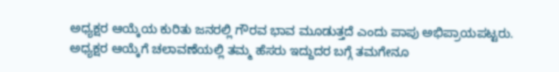ಅಧ್ಯಕ್ಷರ ಆಯ್ಕೆಯ ಕುರಿತು ಜನರಲ್ಲಿ ಗೌರವ ಭಾವ ಮೂಡುತ್ತದೆ ಎಂದು ಪಾಪು ಅಭಿಪ್ರಾಯಪಟ್ಟರು.
ಅಧ್ಯಕ್ಷರ ಆಯ್ಕೆಗೆ ಚಲಾವಣೆಯಲ್ಲಿ ತಮ್ಮ ಹೆಸರು ಇದ್ದುದರ ಬಗ್ಗೆ ತಮಗೇನೂ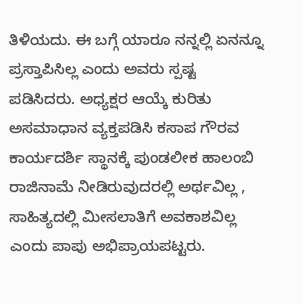ತಿಳಿಯದು. ಈ ಬಗ್ಗೆ ಯಾರೂ ನನ್ನಲ್ಲಿ ಏನನ್ನೂ ಪ್ರಸ್ತಾಪಿಸಿಲ್ಲ ಎಂದು ಅವರು ಸ್ಪಷ್ಟ ಪಡಿಸಿದರು. ಅಧ್ಯಕ್ಷರ ಆಯ್ಕೆ ಕುರಿತು ಅಸಮಾಧಾನ ವ್ಯಕ್ತಪಡಿಸಿ ಕಸಾಪ ಗೌರವ ಕಾರ್ಯದರ್ಶಿ ಸ್ಥಾನಕ್ಕೆ ಪುಂಡಲೀಕ ಹಾಲಂಬಿ ರಾಜಿನಾಮೆ ನೀಡಿರುವುದರಲ್ಲಿ ಅರ್ಥವಿಲ್ಲ , ಸಾಹಿತ್ಯದಲ್ಲಿ ಮೀಸಲಾತಿಗೆ ಅವಕಾಶವಿಲ್ಲ ಎಂದು ಪಾಪು ಅಭಿಪ್ರಾಯಪಟ್ಟರು.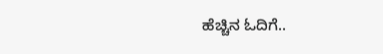ಹೆಚ್ಚಿನ ಓದಿಗೆ..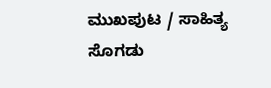ಮುಖಪುಟ / ಸಾಹಿತ್ಯ ಸೊಗಡು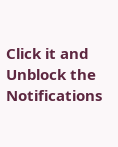Click it and Unblock the Notifications